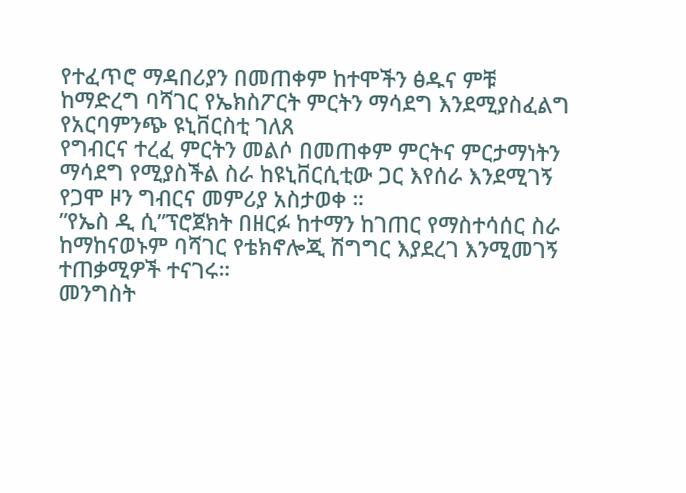የተፈጥሮ ማዳበሪያን በመጠቀም ከተሞችን ፅዱና ምቹ ከማድረግ ባሻገር የኤክስፖርት ምርትን ማሳደግ እንደሚያስፈልግ የአርባምንጭ ዩኒቨርስቲ ገለጸ
የግብርና ተረፈ ምርትን መልሶ በመጠቀም ምርትና ምርታማነትን ማሳደግ የሚያስችል ስራ ከዩኒቨርሲቲው ጋር እየሰራ እንደሚገኝ የጋሞ ዞን ግብርና መምሪያ አስታወቀ ።
”የኤስ ዲ ሲ”ፕሮጀክት በዘርፉ ከተማን ከገጠር የማስተሳሰር ስራ ከማከናወኑም ባሻገር የቴክኖሎጂ ሽግግር እያደረገ እንሚመገኝ ተጠቃሚዎች ተናገሩ።
መንግስት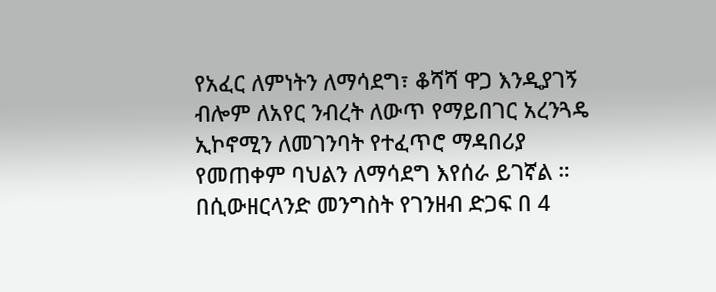የአፈር ለምነትን ለማሳደግ፣ ቆሻሻ ዋጋ እንዲያገኝ ብሎም ለአየር ንብረት ለውጥ የማይበገር አረንጓዴ ኢኮኖሚን ለመገንባት የተፈጥሮ ማዳበሪያ የመጠቀም ባህልን ለማሳደግ እየሰራ ይገኛል ።
በሲውዘርላንድ መንግስት የገንዘብ ድጋፍ በ 4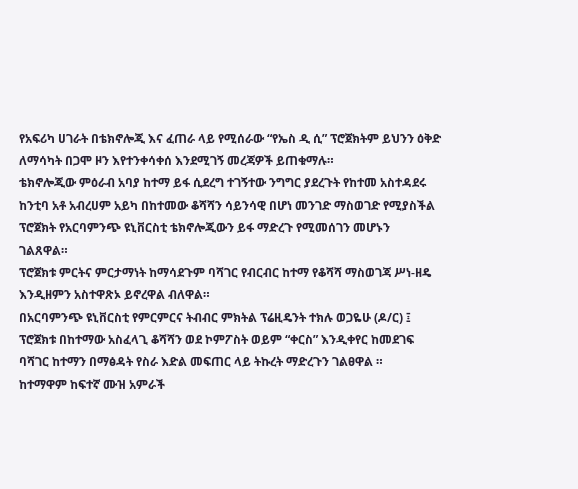የአፍሪካ ሀገራት በቴክኖሎጂ እና ፈጠራ ላይ የሚሰራው “የኤስ ዲ ሲ” ፕሮጀክትም ይህንን ዕቅድ ለማሳካት በጋሞ ዞን እየተንቀሳቀሰ እንደሚገኝ መረጃዎች ይጠቁማሉ።
ቴክኖሎጂው ምዕራብ አባያ ከተማ ይፋ ሲደረግ ተገኝተው ንግግር ያደረጉት የከተመ አስተዳደሩ ከንቲባ አቶ አብረሀም አይካ በከተመው ቆሻሻን ሳይንሳዊ በሆነ መንገድ ማስወገድ የሚያስችል ፕሮጀክት የአርባምንጭ ዩኒቨርስቲ ቴክኖሎጂውን ይፋ ማድረጉ የሚመሰገን መሆኑን ገልጸዋል።
ፕሮጀክቱ ምርትና ምርታማነት ከማሳደጉም ባሻገር የብርብር ከተማ የቆሻሻ ማስወገጃ ሥነ-ዘዴ እንዲዘምን አስተዋጽኦ ይኖረዋል ብለዋል።
በአርባምንጭ ዩኒቨርስቲ የምርምርና ትብብር ምክትል ፕሬዚዴንት ተክሉ ወጋዬሁ (ዶ/ር) ፤ ፕሮጀክቱ በከተማው አስፈላጊ ቆሻሻን ወደ ኮምፖስት ወይም “ቀርስ” እንዲቀየር ከመደገፍ ባሻገር ከተማን በማፅዳት የስራ እድል መፍጠር ላይ ትኩረት ማድረጉን ገልፀዋል ።
ከተማዋም ከፍተኛ ሙዝ አምራች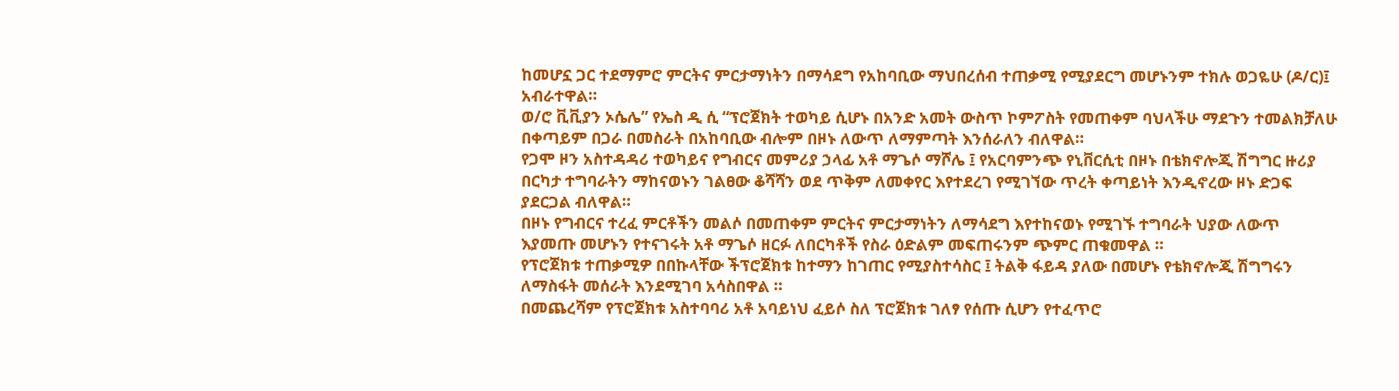ከመሆኗ ጋር ተደማምሮ ምርትና ምርታማነትን በማሳደግ የአከባቢው ማህበረሰብ ተጠቃሚ የሚያደርግ መሆኑንም ተክሉ ወጋዬሁ (ዶ/ር)፤ አብራተዋል።
ወ/ሮ ቪቪያን ኦሴሌ” የኤስ ዲ ሲ “ፕሮጀክት ተወካይ ሲሆኑ በአንድ አመት ውስጥ ኮምፖስት የመጠቀም ባህላችሁ ማደጉን ተመልክቻለሁ በቀጣይም በጋራ በመስራት በአከባቢው ብሎም በዞኑ ለውጥ ለማምጣት እንሰራለን ብለዋል።
የጋሞ ዞን አስተዳዳሪ ተወካይና የግብርና መምሪያ ኃላፊ አቶ ማጌሶ ማሾሌ ፤ የአርባምንጭ የኒቨርሲቲ በዞኑ በቴክኖሎጂ ሽግግር ዙሪያ በርካታ ተግባራትን ማከናወኑን ገልፀው ቆሻሻን ወደ ጥቅም ለመቀየር እየተደረገ የሚገኘው ጥረት ቀጣይነት እንዲኖረው ዞኑ ድጋፍ ያደርጋል ብለዋል።
በዞኑ የግብርና ተረፈ ምርቶችን መልሶ በመጠቀም ምርትና ምርታማነትን ለማሳደግ እየተከናወኑ የሚገኙ ተግባራት ህያው ለውጥ እያመጡ መሆኑን የተናገሩት አቶ ማጌሶ ዘርፉ ለበርካቶች የስራ ዕድልም መፍጠሩንም ጭምር ጠቁመዋል ።
የፕሮጀክቱ ተጠቃሚዎ በበኩላቸው ችፕሮጀክቱ ከተማን ከገጠር የሚያስተሳስር ፤ ትልቅ ፋይዳ ያለው በመሆኑ የቴክኖሎጂ ሽግግሩን ለማስፋት መሰራት እንደሚገባ አሳስበዋል ።
በመጨረሻም የፕሮጀክቱ አስተባባሪ አቶ አባይነህ ፈይሶ ስለ ፕሮጀክቱ ገለፃ የሰጡ ሲሆን የተፈጥሮ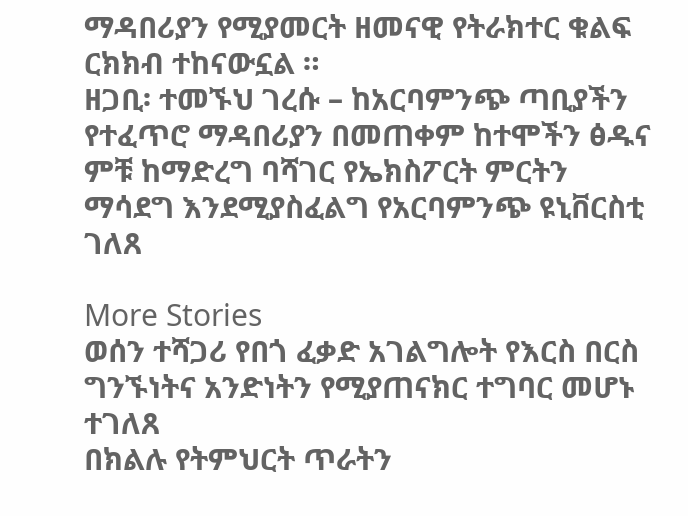ማዳበሪያን የሚያመርት ዘመናዊ የትራክተር ቁልፍ ርክክብ ተከናውኗል ።
ዘጋቢ፡ ተመኙህ ገረሱ – ከአርባምንጭ ጣቢያችን
የተፈጥሮ ማዳበሪያን በመጠቀም ከተሞችን ፅዱና ምቹ ከማድረግ ባሻገር የኤክስፖርት ምርትን ማሳደግ እንደሚያስፈልግ የአርባምንጭ ዩኒቨርስቲ ገለጸ

More Stories
ወሰን ተሻጋሪ የበጎ ፈቃድ አገልግሎት የእርስ በርስ ግንኙነትና አንድነትን የሚያጠናክር ተግባር መሆኑ ተገለጸ
በክልሉ የትምህርት ጥራትን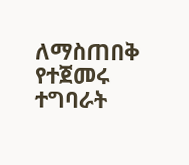ለማስጠበቅ የተጀመሩ ተግባራት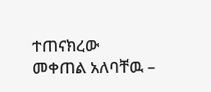ተጠናክረው መቀጠል አለባቸዉ –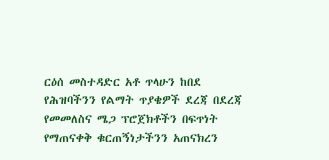ርዕሰ መስተዳድር አቶ ጥላሁን ከበደ
የሕዝባችንን የልማት ጥያቄዎች ደረጃ በደረጃ የመመለስና ሜጋ ፕሮጀክቶችን በፍጥነት የማጠናቀቅ ቁርጠኝነታችንን አጠናክረን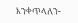እንቀጥላለን-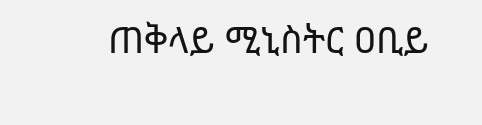ጠቅላይ ሚኒስትር ዐቢይ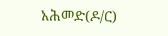አሕመድ(ዶ/ር)